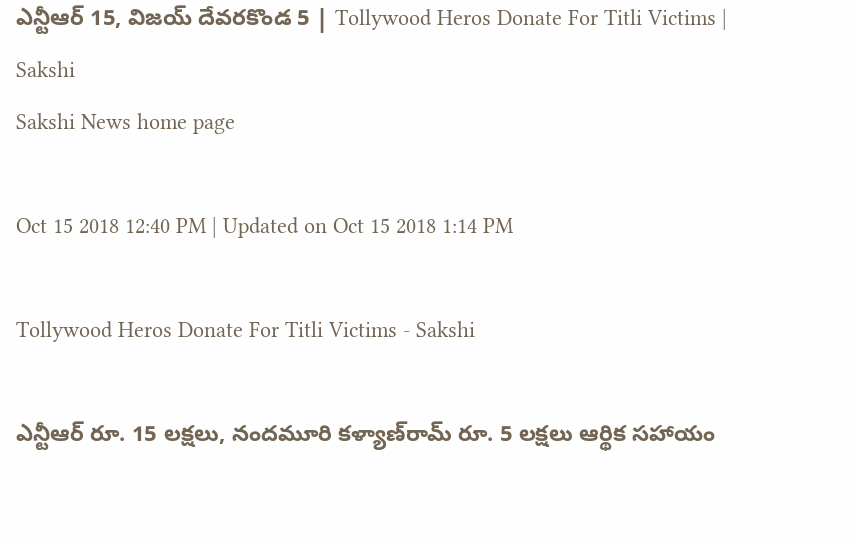ఎన్టీఆర్‌ 15, విజయ్‌ దేవరకొండ 5 | Tollywood Heros Donate For Titli Victims | Sakshi
Sakshi News home page

Oct 15 2018 12:40 PM | Updated on Oct 15 2018 1:14 PM

Tollywood Heros Donate For Titli Victims - Sakshi

ఎన్టీఆర్‌ రూ. 15 లక్షలు, నందమూరి కళ్యాణ్‌రామ్‌ రూ. 5 లక్షలు ఆర్థిక సహాయం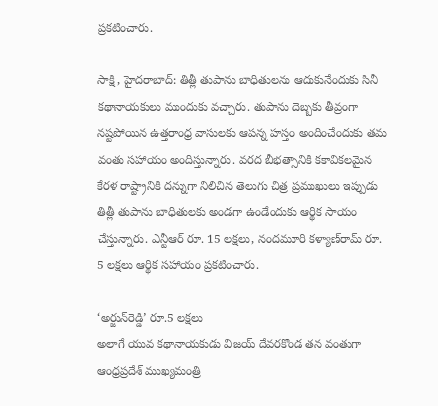ప్రకటించారు.

సాక్షి, హైదరాబాద్‌: తిత్లీ తుపాను బాధితులను ఆదుకునేందుకు సినీ కథానాయకులు ముందుకు వచ్చారు. తుపాను దెబ్బకు తీవ్రంగా నష్టపోయిన ఉత్తరాంధ్ర వాసులకు ఆపన్న హస్తం అందించేందుకు తమ వంతు సహాయం అందిస్తున్నారు. వరద బీభత్సానికి కకావికలమైన కేరళ రాష్ట్రానికి దన్నుగా నిలిచిన తెలుగు చిత్ర ప్రముఖులు ఇప్పుడు తిత్లీ తుపాను బాధితులకు అండగా ఉండేందుకు ఆర్థిక సాయం చేస్తున్నారు. ఎన్టీఆర్‌ రూ. 15 లక్షలు, నందమూరి కళ్యాణ్‌రామ్‌ రూ. 5 లక్షలు ఆర్థిక సహాయం ప్రకటించారు.

‘అర్జున్‌రెడ్డి’ రూ.5 లక్షలు
అలాగే యువ కథానాయకుడు విజయ్‌ దేవరకొండ తన వంతుగా ఆంధ్రప్రదేశ్‌ ముఖ్యమంత్రి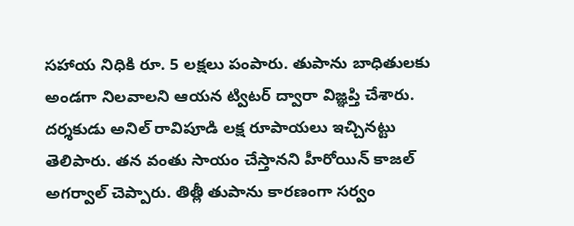సహాయ నిధికి రూ. 5 లక్షలు పంపారు. తుపాను బాధితులకు అండగా నిలవాలని ఆయన ట్విటర్‌ ద్వారా విజ్ఞప్తి చేశారు. దర్శకుడు అనిల్‌ రావిపూడి లక్ష రూపాయలు ఇచ్చినట్టు తెలిపారు. తన వంతు సాయం చేస్తానని హీరోయిన్‌ కాజల్‌ అగర్వాల్‌ చెప్పారు. తిత్లీ తుపాను కారణంగా సర్వం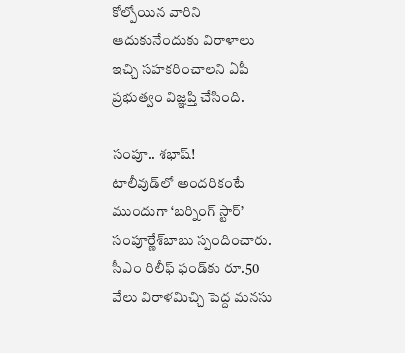కోల్పోయిన వారిని ఆదుకునేందుకు విరాళాలు ఇచ్చి సహకరించాలని ఏపీ ప్రభుత్వం విజ్ఞప్తి చేసింది.

సంపూ.. శభాష్‌!
టాలీవుడ్‌లో అందరికంటే ముందుగా ‘బర్నింగ్‌ స్టార్‌’ సంపూర్ణేశ్‌బాబు స్పందించారు. సీఎం రిలీఫ్‌ ఫండ్‌కు రూ.50 వేలు విరాళమిచ్చి పెద్ద మనసు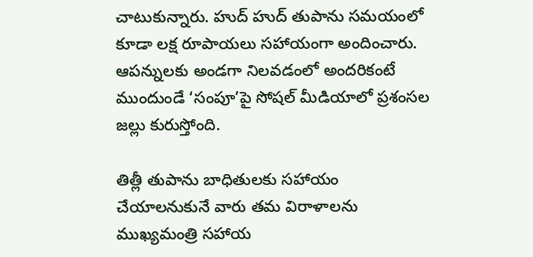చాటుకున్నారు. హుద్‌ హుద్‌ తుపాను సమయంలో కూడా లక్ష రూపాయలు సహాయంగా అందించారు. ఆపన్నులకు అండగా నిలవడంలో అందరికంటే ముందుండే ‘సంపూ’పై సోషల్‌ మీడియాలో ప్రశంసల జల్లు కురుస్తోంది.

తిత్లీ తుపాను బాధితులకు సహాయం చేయాలనుకునే వారు తమ విరాళాలను ముఖ్యమంత్రి సహాయ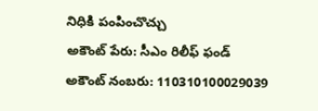నిధికి పంపించొచ్చు
అకౌంట్‌ పేరు: సీఎం రిలీఫ్‌ ఫండ్‌
అకౌంట్‌ నంబరు: 110310100029039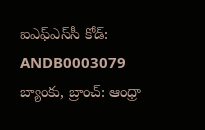ఐఎఫ్‌ఎస్‌సీ కోడ్‌: ANDB0003079
బ్యాంకు, బ్రాంచ్‌: ఆంధ్రా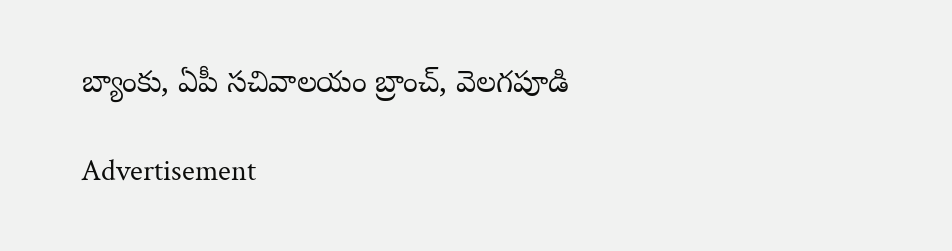బ్యాంకు, ఏపీ సచివాలయం బ్రాంచ్‌, వెలగపూడి

Advertisement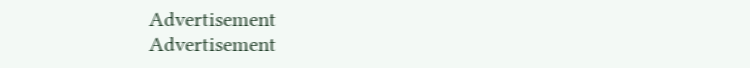Advertisement
Advertisement